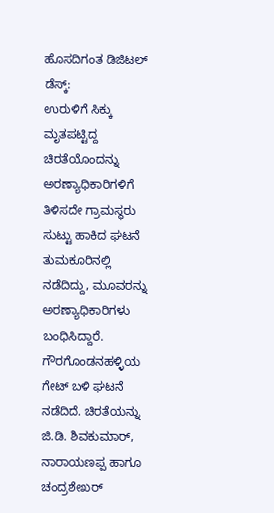ಹೊಸದಿಗಂತ ಡಿಜಿಟಲ್ ಡೆಸ್ಕ್:
ಉರುಳಿಗೆ ಸಿಕ್ಕು ಮೃತಪಟ್ಟಿದ್ದ ಚಿರತೆಯೊಂದನ್ನು ಅರಣ್ಯಾಧಿಕಾರಿಗಳಿಗೆ ತಿಳಿಸದೇ ಗ್ರಾಮಸ್ಥರು ಸುಟ್ಟು ಹಾಕಿದ ಘಟನೆ ತುಮಕೂರಿನಲ್ಲಿ ನಡೆದಿದ್ದು, ಮೂವರನ್ನು ಅರಣ್ಯಾಧಿಕಾರಿಗಳು ಬಂಧಿಸಿದ್ದಾರೆ.
ಗೌರಗೊಂಡನಹಳ್ಳಿಯ ಗೇಟ್ ಬಳಿ ಘಟನೆ ನಡೆದಿದೆ. ಚಿರತೆಯನ್ನು ಜಿ.ಡಿ. ಶಿವಕುಮಾರ್, ನಾರಾಯಣಪ್ಪ ಹಾಗೂ ಚಂದ್ರಶೇಖರ್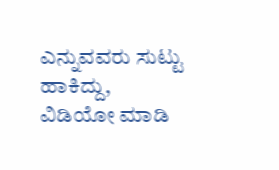ಎನ್ನುವವರು ಸುಟ್ಟು ಹಾಕಿದ್ದು, ವಿಡಿಯೋ ಮಾಡಿ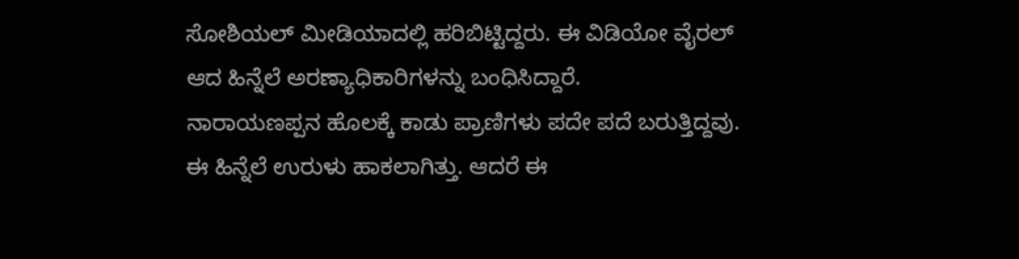ಸೋಶಿಯಲ್ ಮೀಡಿಯಾದಲ್ಲಿ ಹರಿಬಿಟ್ಟಿದ್ದರು. ಈ ವಿಡಿಯೋ ವೈರಲ್ ಆದ ಹಿನ್ನೆಲೆ ಅರಣ್ಯಾಧಿಕಾರಿಗಳನ್ನು ಬಂಧಿಸಿದ್ದಾರೆ.
ನಾರಾಯಣಪ್ಪನ ಹೊಲಕ್ಕೆ ಕಾಡು ಪ್ರಾಣಿಗಳು ಪದೇ ಪದೆ ಬರುತ್ತಿದ್ದವು. ಈ ಹಿನ್ನೆಲೆ ಉರುಳು ಹಾಕಲಾಗಿತ್ತು. ಆದರೆ ಈ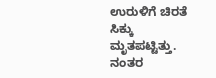ಉರುಳಿಗೆ ಚಿರತೆ ಸಿಕ್ಕು ಮೃತಪಟ್ಟಿತ್ತು. ನಂತರ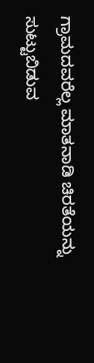ಗ್ರಾಮದವರೆಲ್ಲ ಮಾತನಾಡಿ ಚಿರತೆಯನ್ನು ಸುಟ್ಟುಬಿಡುವ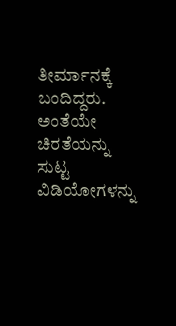ತೀರ್ಮಾನಕ್ಕೆ ಬಂದಿದ್ದರು. ಅಂತೆಯೇ ಚಿರತೆಯನ್ನು ಸುಟ್ಟ ವಿಡಿಯೋಗಳನ್ನು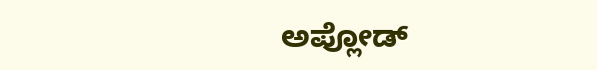ಅಪ್ಲೋಡ್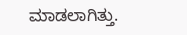ಮಾಡಲಾಗಿತ್ತು.